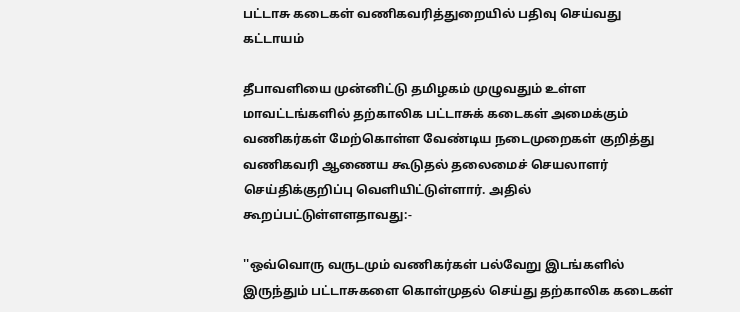பட்டாசு கடைகள் வணிகவரித்துறையில் பதிவு செய்வது கட்டாயம்

தீபாவளியை முன்னிட்டு தமிழகம் முழுவதும் உள்ள மாவட்டங்களில் தற்காலிக பட்டாசுக் கடைகள் அமைக்கும் வணிகர்கள் மேற்கொள்ள வேண்டிய நடைமுறைகள் குறித்து வணிகவரி ஆணைய கூடுதல் தலைமைச் செயலாளர் செய்திக்குறிப்பு வெளியிட்டுள்ளார். அதில் கூறப்பட்டுள்ளளதாவது:-

''ஒவ்வொரு வருடமும் வணிகர்கள் பல்வேறு இடங்களில் இருந்தும் பட்டாசுகளை கொள்முதல் செய்து தற்காலிக கடைகள்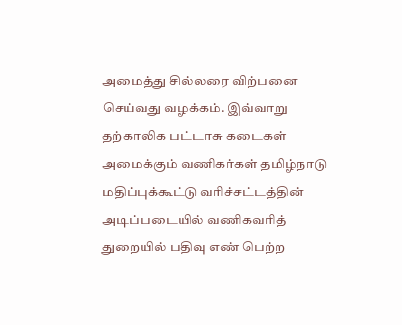அமைத்து சில்லரை விற்பனை செய்வது வழக்கம். இவ்வாறு தற்காலிக பட்டாசு கடைகள் அமைக்கும் வணிகர்கள் தமிழ்நாடு மதிப்புக்கூட்டு வரிச்சட்டத்தின் அடிப்படையில் வணிகவரித் துறையில் பதிவு எண் பெற்ற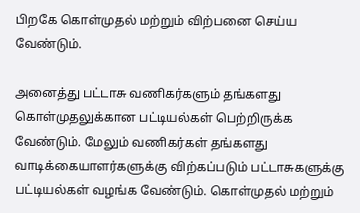பிறகே கொள்முதல் மற்றும் விற்பனை செய்ய வேண்டும்.

அனைத்து பட்டாசு வணிகர்களும் தங்களது கொள்முதலுக்கான பட்டியல்கள் பெற்றிருக்க வேண்டும். மேலும் வணிகர்கள் தங்களது வாடிக்கையாளர்களுக்கு விற்கப்படும் பட்டாசுகளுக்கு பட்டியல்கள் வழங்க வேண்டும். கொள்முதல் மற்றும்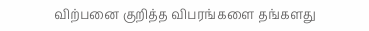விற்பனை குறித்த விபரங்களை தங்களது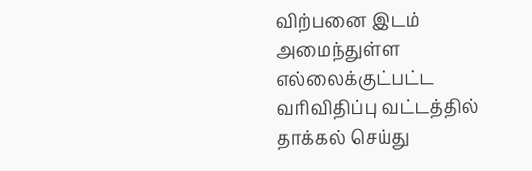விற்பனை இடம் அமைந்துள்ள எல்லைக்குட்பட்ட  வரிவிதிப்பு வட்டத்தில் தாக்கல் செய்து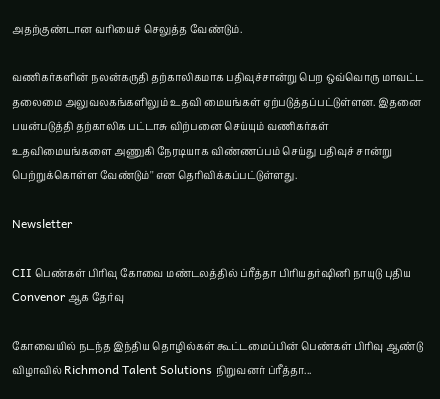அதற்குண்டான வரியைச் செலுத்த வேண்டும்.

வணிகர்களின் நலன்கருதி தற்காலிகமாக பதிவுச்சான்று பெற ஒவ்வொரு மாவட்ட தலைமை அலுவலகங்களிலும் உதவி மையங்கள் ஏற்படுத்தப்பட்டுள்ளன. இதனை பயன்படுத்தி தற்காலிக பட்டாசு விற்பனை செய்யும் வணிகர்கள் உதவிமையங்களை அணுகி நேரடியாக விண்ணப்பம் செய்து பதிவுச் சான்று பெற்றுக்கொள்ள வேண்டும்'' என தெரிவிக்கப்பட்டுள்ளது.

Newsletter

CII பெண்கள் பிரிவு கோவை மண்டலத்தில் ப்ரீத்தா பிரியதர்ஷினி நாயுடு புதிய Convenor ஆக தேர்வு

கோவையில் நடந்த இந்திய தொழில்கள் கூட்டமைப்பின் பெண்கள் பிரிவு ஆண்டு விழாவில் Richmond Talent Solutions நிறுவனர் ப்ரீத்தா...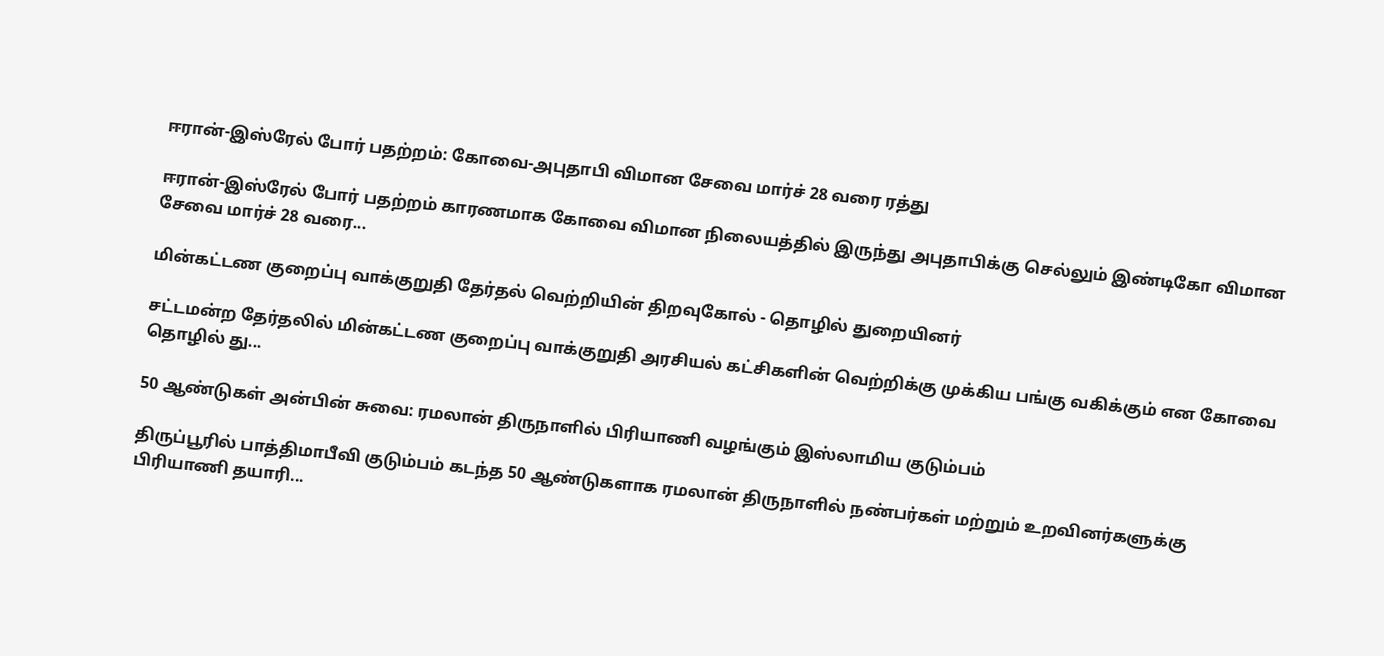ஈரான்-இஸ்ரேல் போர் பதற்றம்: கோவை-அபுதாபி விமான சேவை மார்ச் 28 வரை ரத்து

ஈரான்-இஸ்ரேல் போர் பதற்றம் காரணமாக கோவை விமான நிலையத்தில் இருந்து அபுதாபிக்கு செல்லும் இண்டிகோ விமான சேவை மார்ச் 28 வரை...

மின்கட்டண குறைப்பு வாக்குறுதி தேர்தல் வெற்றியின் திறவுகோல் - தொழில் துறையினர்

சட்டமன்ற தேர்தலில் மின்கட்டண குறைப்பு வாக்குறுதி அரசியல் கட்சிகளின் வெற்றிக்கு முக்கிய பங்கு வகிக்கும் என கோவை தொழில் து...

50 ஆண்டுகள் அன்பின் சுவை: ரமலான் திருநாளில் பிரியாணி வழங்கும் இஸ்லாமிய குடும்பம்

திருப்பூரில் பாத்திமாபீவி குடும்பம் கடந்த 50 ஆண்டுகளாக ரமலான் திருநாளில் நண்பர்கள் மற்றும் உறவினர்களுக்கு பிரியாணி தயாரி...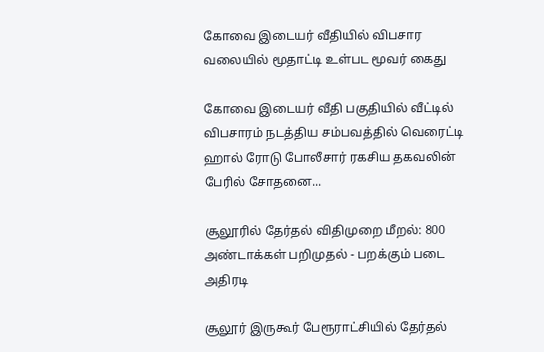கோவை இடையர் வீதியில் விபசார வலையில் மூதாட்டி உள்பட மூவர் கைது

கோவை இடையர் வீதி பகுதியில் வீட்டில் விபசாரம் நடத்திய சம்பவத்தில் வெரைட்டி ஹால் ரோடு போலீசார் ரகசிய தகவலின் பேரில் சோதனை...

சூலூரில் தேர்தல் விதிமுறை மீறல்: 800 அண்டாக்கள் பறிமுதல் - பறக்கும் படை அதிரடி

சூலூர் இருகூர் பேரூராட்சியில் தேர்தல்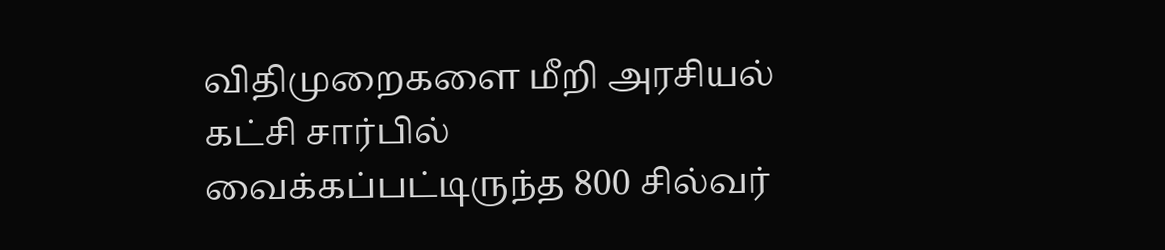விதிமுறைகளை மீறி அரசியல் கட்சி சார்பில் வைக்கப்பட்டிருந்த 800 சில்வர்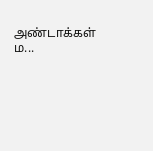அண்டாக்கள் ம...